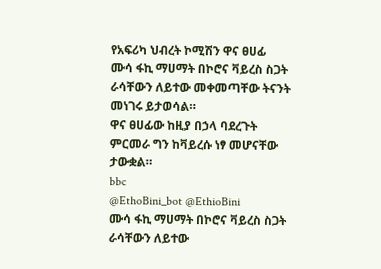የአፍሪካ ህብረት ኮሚሽን ዋና ፀሀፊ
ሙሳ ፋኪ ማሀማት በኮሮና ቫይረስ ስጋት ራሳቸውን ለይተው መቀመጣቸው ትናንት መነገሩ ይታወሳል።
ዋና ፀሀፊው ከዚያ በኃላ ባደረጉት ምርመራ ግን ከቫይረሱ ነፃ መሆናቸው ታውቋል።
bbc
@EthoBini_bot @EthioBini
ሙሳ ፋኪ ማሀማት በኮሮና ቫይረስ ስጋት ራሳቸውን ለይተው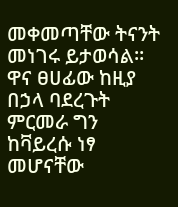መቀመጣቸው ትናንት መነገሩ ይታወሳል።
ዋና ፀሀፊው ከዚያ በኃላ ባደረጉት ምርመራ ግን ከቫይረሱ ነፃ መሆናቸው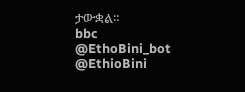ታውቋል።
bbc
@EthoBini_bot @EthioBini